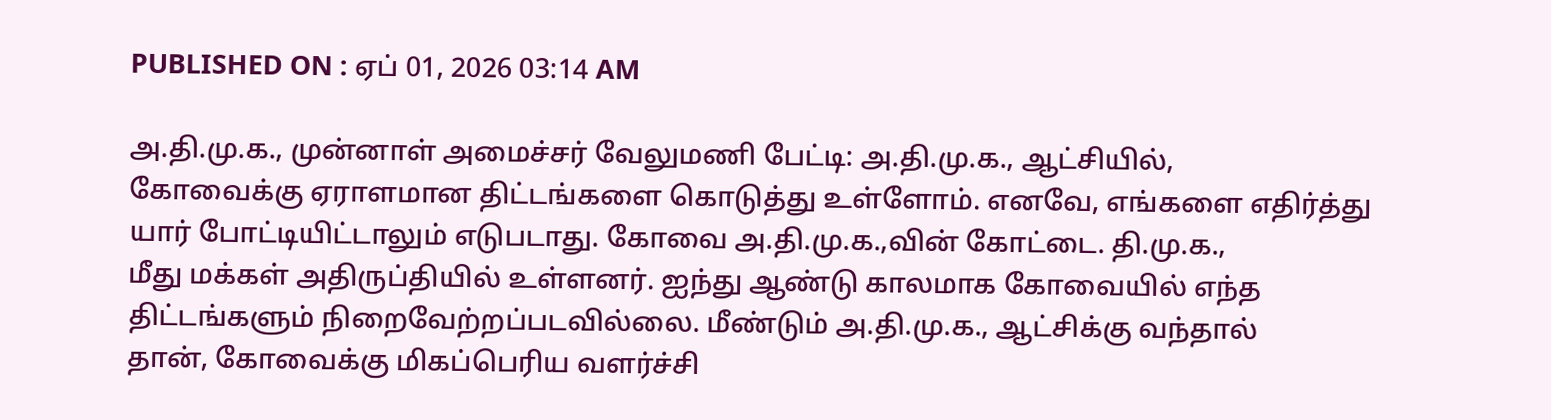PUBLISHED ON : ஏப் 01, 2026 03:14 AM

அ.தி.மு.க., முன்னாள் அமைச்சர் வேலுமணி பேட்டி: அ.தி.மு.க., ஆட்சியில்,
கோவைக்கு ஏராளமான திட்டங்களை கொடுத்து உள்ளோம். எனவே, எங்களை எதிர்த்து
யார் போட்டியிட்டாலும் எடுபடாது. கோவை அ.தி.மு.க.,வின் கோட்டை. தி.மு.க.,
மீது மக்கள் அதிருப்தியில் உள்ளனர். ஐந்து ஆண்டு காலமாக கோவையில் எந்த
திட்டங்களும் நிறைவேற்றப்படவில்லை. மீண்டும் அ.தி.மு.க., ஆட்சிக்கு வந்தால்
தான், கோவைக்கு மிகப்பெரிய வளர்ச்சி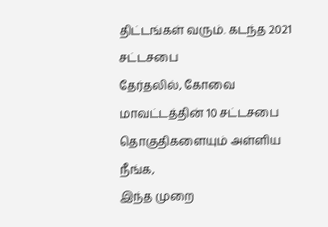திட்டங்கள் வரும். கடந்த 2021 சட்டசபை
தேர்தலில், கோவை மாவட்டத்தின் 10 சட்டசபை தொகுதிகளையும் அள்ளிய நீங்க,
இந்த முறை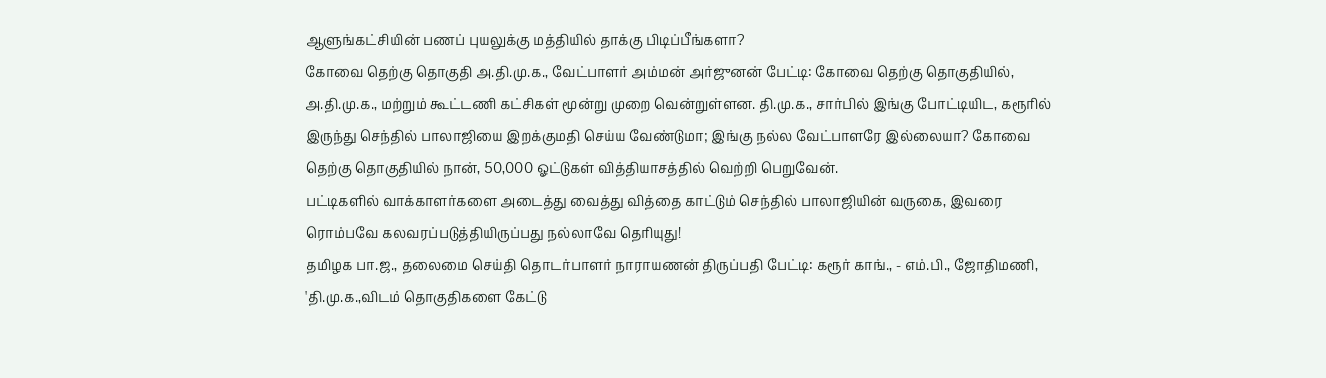ஆளுங்கட்சியின் பணப் புயலுக்கு மத்தியில் தாக்கு பிடிப்பீங்களா?
கோவை தெற்கு தொகுதி அ.தி.மு.க., வேட்பாளர் அம்மன் அர்ஜுனன் பேட்டி: கோவை தெற்கு தொகுதியில், அ.தி.மு.க., மற்றும் கூட்டணி கட்சிகள் மூன்று முறை வென்றுள்ளன. தி.மு.க., சார்பில் இங்கு போட்டியிட, கரூரில் இருந்து செந்தில் பாலாஜியை இறக்குமதி செய்ய வேண்டுமா; இங்கு நல்ல வேட்பாளரே இல்லையா? கோவை தெற்கு தொகுதியில் நான், 50,000 ஓட்டுகள் வித்தியாசத்தில் வெற்றி பெறுவேன்.
பட்டிகளில் வாக்காளர்களை அடைத்து வைத்து வித்தை காட்டும் செந்தில் பாலாஜியின் வருகை, இவரை ரொம்பவே கலவரப்படுத்தியிருப்பது நல்லாவே தெரியுது!
தமிழக பா.ஜ., தலைமை செய்தி தொடர்பாளர் நாராயணன் திருப்பதி பேட்டி: கரூர் காங்., - எம்.பி., ஜோதிமணி, 'தி.மு.க.,விடம் தொகுதிகளை கேட்டு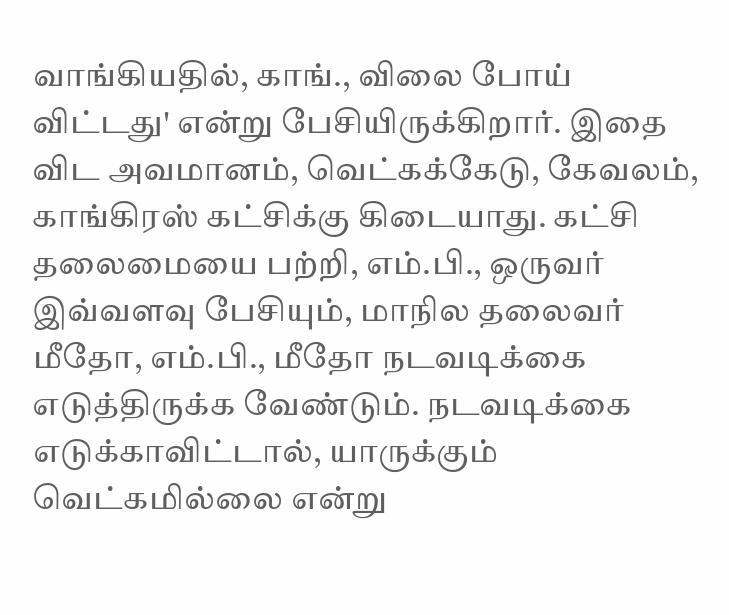வாங்கியதில், காங்., விலை போய் விட்டது' என்று பேசியிருக்கிறார். இதை விட அவமானம், வெட்கக்கேடு, கேவலம், காங்கிரஸ் கட்சிக்கு கிடையாது. கட்சி தலைமையை பற்றி, எம்.பி., ஒருவர் இவ்வளவு பேசியும், மாநில தலைவர் மீதோ, எம்.பி., மீதோ நடவடிக்கை எடுத்திருக்க வேண்டும். நடவடிக்கை எடுக்காவிட்டால், யாருக்கும் வெட்கமில்லை என்று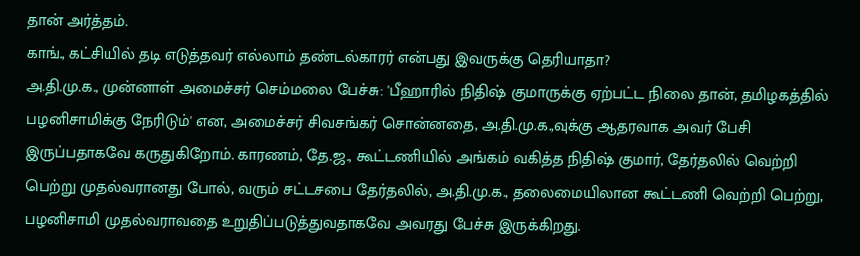தான் அர்த்தம்.
காங்., கட்சியில் தடி எடுத்தவர் எல்லாம் தண்டல்காரர் என்பது இவருக்கு தெரியாதா?
அ.தி.மு.க., முன்னாள் அமைச்சர் செம்மலை பேச்சு: 'பீஹாரில் நிதிஷ் குமாருக்கு ஏற்பட்ட நிலை தான், தமிழகத்தில் பழனிசாமிக்கு நேரிடும்' என, அமைச்சர் சிவசங்கர் சொன்னதை, அ.தி.மு.க.,வுக்கு ஆதரவாக அவர் பேசி இருப்பதாகவே கருதுகிறோம். காரணம், தே.ஜ., கூட்டணியில் அங்கம் வகித்த நிதிஷ் குமார், தேர்தலில் வெற்றி பெற்று முதல்வரானது போல், வரும் சட்டசபை தேர்தலில், அ.தி.மு.க., தலைமையிலான கூட்டணி வெற்றி பெற்று, பழனிசாமி முதல்வராவதை உறுதிப்படுத்துவதாகவே அவரது பேச்சு இருக்கிறது.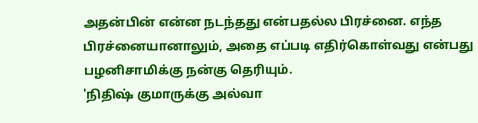அதன்பின் என்ன நடந்தது என்பதல்ல பிரச்னை. எந்த பிரச்னையானாலும், அதை எப்படி எதிர்கொள்வது என்பது பழனிசாமிக்கு நன்கு தெரியும்.
'நிதிஷ் குமாருக்கு அல்வா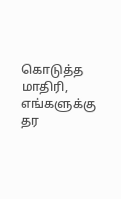கொடுத்த மாதிரி, எங்களுக்கு தர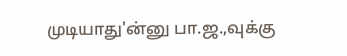முடியாது'ன்னு பா.ஜ.,வுக்கு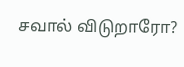சவால் விடுறாரோ?